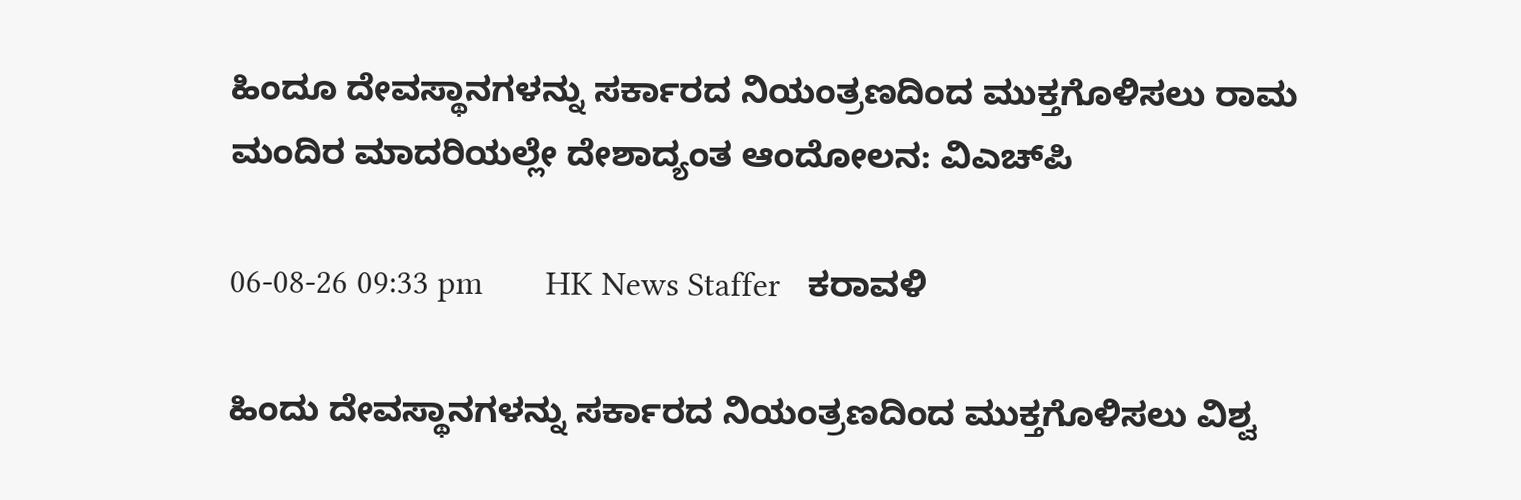ಹಿಂದೂ ದೇವಸ್ಥಾನಗಳನ್ನು ಸರ್ಕಾರದ ನಿಯಂತ್ರಣದಿಂದ ಮುಕ್ತಗೊಳಿಸಲು ರಾಮ ಮಂದಿರ ಮಾದರಿಯಲ್ಲೇ ದೇಶಾದ್ಯಂತ ಆಂದೋಲನ: ವಿಎಚ್‌ಪಿ

06-08-26 09:33 pm       HK News Staffer   ಕರಾವಳಿ

ಹಿಂದು ದೇವಸ್ಥಾನಗಳನ್ನು ಸರ್ಕಾರದ ನಿಯಂತ್ರಣದಿಂದ ಮುಕ್ತಗೊಳಿಸಲು ವಿಶ್ವ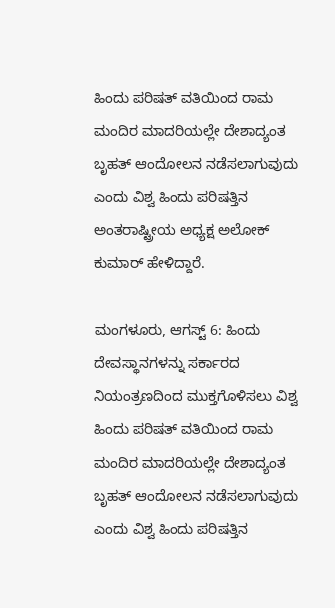ಹಿಂದು ಪರಿಷತ್ ವತಿಯಿಂದ ರಾಮ ಮಂದಿರ ಮಾದರಿಯಲ್ಲೇ ದೇಶಾದ್ಯಂತ ಬೃಹತ್ ಆಂದೋಲನ ನಡೆಸಲಾಗುವುದು ಎಂದು ವಿಶ್ವ ಹಿಂದು ಪರಿಷತ್ತಿನ ಅಂತರಾಷ್ಟ್ರೀಯ ಅಧ್ಯಕ್ಷ ಅಲೋಕ್ ಕುಮಾರ್ ಹೇಳಿದ್ದಾರೆ.

ಮಂಗಳೂರು, ಆಗಸ್ಟ್ 6: ಹಿಂದು ದೇವಸ್ಥಾನಗಳನ್ನು ಸರ್ಕಾರದ ನಿಯಂತ್ರಣದಿಂದ ಮುಕ್ತಗೊಳಿಸಲು ವಿಶ್ವ ಹಿಂದು ಪರಿಷತ್ ವತಿಯಿಂದ ರಾಮ ಮಂದಿರ ಮಾದರಿಯಲ್ಲೇ ದೇಶಾದ್ಯಂತ ಬೃಹತ್ ಆಂದೋಲನ ನಡೆಸಲಾಗುವುದು ಎಂದು ವಿಶ್ವ ಹಿಂದು ಪರಿಷತ್ತಿನ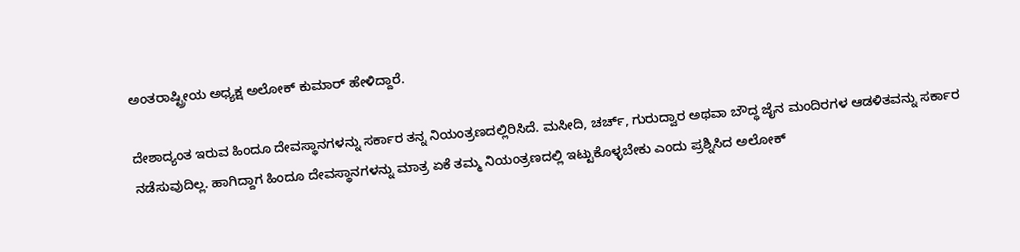ಅಂತರಾಷ್ಟ್ರೀಯ ಅಧ್ಯಕ್ಷ ಅಲೋಕ್ ಕುಮಾರ್ ಹೇಳಿದ್ದಾರೆ.

ದೇಶಾದ್ಯಂತ ಇರುವ ಹಿಂದೂ ದೇವಸ್ಥಾನಗಳನ್ನು ಸರ್ಕಾರ ತನ್ನ ನಿಯಂತ್ರಣದಲ್ಲಿರಿಸಿದೆ. ಮಸೀದಿ, ಚರ್ಚ್, ಗುರುದ್ವಾರ ಅಥವಾ ಬೌದ್ಧ ಜೈನ ಮಂದಿರಗಳ ಆಡಳಿತವನ್ನು ಸರ್ಕಾರ ನಡೆಸುವುದಿಲ್ಲ. ಹಾಗಿದ್ದಾಗ ಹಿಂದೂ ದೇವಸ್ಥಾನಗಳನ್ನು ಮಾತ್ರ ಏಕೆ ತಮ್ಮ ನಿಯಂತ್ರಣದಲ್ಲಿ ಇಟ್ಟುಕೊಳ್ಳಬೇಕು ಎಂದು ಪ್ರಶ್ನಿಸಿದ ಅಲೋಕ್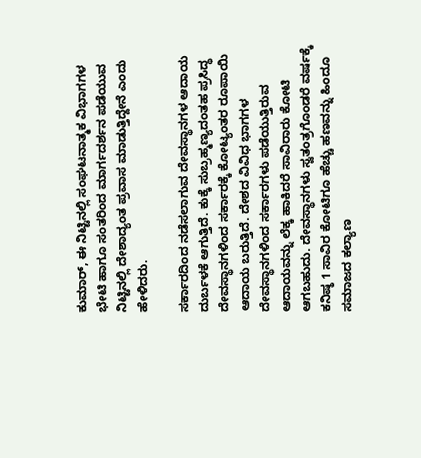ಕುಮಾರ್, ಈ ನಿಟ್ಟಿನಲ್ಲಿ ಸಂಘಟನಾತ್ಮಕ ವಿಭಾಗಗಳ ಭೇಟಿ ಹಾಗೂ ಸಂತರಿಂದ ಮಾರ್ಗದರ್ಶನ ಪಡೆಯುವ ನಿಟ್ಟಿನಲ್ಲಿ ದೇಶಾದ್ಯಂತ ಪ್ರವಾಸ ಮಾಡುತ್ತಿದ್ದೇನೆ ಎಂದು ಹೇಳಿದರು.

ಸರ್ಕಾರದಿಂದ ನಡೆಸಲಾಗುವ ದೇವಸ್ಥಾನಗಳ ಆದಾಯ ದುರ್ಬಳಕೆ ಆಗುತ್ತಿದೆ. ಕುಕ್ಕೆ ಸುಬ್ರಹ್ಮಣ್ಯದಂತಹ ಪ್ರಸಿದ್ಧ ದೇವಸ್ಥಾನಗಳಿಂದ ಸರ್ಕಾರಕ್ಕೆ ಕೋಟ್ಯಂತರ ರೂಪಾಯಿ ಆದಾಯ ಬರುತ್ತಿದೆ. ದೇಶದ ವಿವಿಧ ಭಾಗಗಳ ದೇವಸ್ಥಾನಗಳಿಂದ ಸರ್ಕಾರಗಳು ಪಡೆಯುತ್ತಿರುವ ಆದಾಯವನ್ನು ಲೆಕ್ಕ ಹಾಕಿದರೆ ಸಾವಿರಾರು ಕೋಟಿ ಆಗಬಹುದು. ದೇವಸ್ಥಾನಗಳು ಸ್ವತಂತ್ರಗೊಂಡರೆ ವರ್ಷಕ್ಕೆ ಕನಿಷ್ಠ 1 ಸಾವಿರ ಕೋಟಿಗೂ ಹೆಚ್ಚು ಹಣವನ್ನು ಹಿಂದೂ ಸಮಾಜದ ಕಲ್ಯಾಣ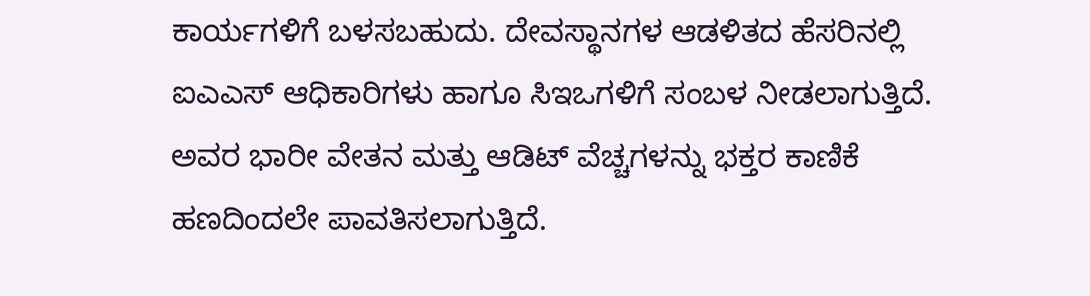ಕಾರ್ಯಗಳಿಗೆ ಬಳಸಬಹುದು. ದೇವಸ್ಥಾನಗಳ ಆಡಳಿತದ ಹೆಸರಿನಲ್ಲಿ ಐಎಎಸ್ ಆಧಿಕಾರಿಗಳು ಹಾಗೂ ಸಿಇಒಗಳಿಗೆ ಸಂಬಳ ನೀಡಲಾಗುತ್ತಿದೆ. ಅವರ ಭಾರೀ ವೇತನ ಮತ್ತು ಆಡಿಟ್ ವೆಚ್ಚಗಳನ್ನು ಭಕ್ತರ ಕಾಣಿಕೆ ಹಣದಿಂದಲೇ ಪಾವತಿಸಲಾಗುತ್ತಿದೆ.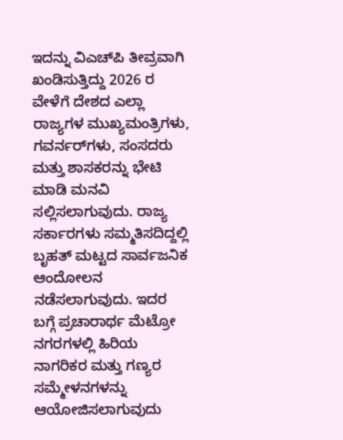ಇದನ್ನು ವಿಎಚ್‌ಪಿ ತೀವ್ರವಾಗಿ ಖಂಡಿಸುತ್ತಿದ್ದು 2026 ರ ವೇಳೆಗೆ ದೇಶದ ಎಲ್ಲಾ ರಾಜ್ಯಗಳ ಮುಖ್ಯಮಂತ್ರಿಗಳು, ಗವರ್ನರ್‌ಗಳು, ಸಂಸದರು ಮತ್ತು ಶಾಸಕರನ್ನು ಭೇಟಿ ಮಾಡಿ ಮನವಿ ಸಲ್ಲಿಸಲಾಗುವುದು. ರಾಜ್ಯ ಸರ್ಕಾರಗಳು ಸಮ್ಮತಿಸದಿದ್ದಲ್ಲಿ ಬೃಹತ್ ಮಟ್ಟದ ಸಾರ್ವಜನಿಕ ಆಂದೋಲನ ನಡೆಸಲಾಗುವುದು. ಇದರ ಬಗ್ಗೆ ಪ್ರಚಾರಾರ್ಥ ಮೆಟ್ರೋ ನಗರಗಳಲ್ಲಿ ಹಿರಿಯ ನಾಗರಿಕರ ಮತ್ತು ಗಣ್ಯರ ಸಮ್ಮೇಳನಗಳನ್ನು ಆಯೋಜಿಸಲಾಗುವುದು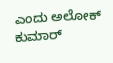ಎಂದು ಅಲೋಕ್ ಕುಮಾರ್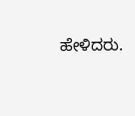ಹೇಳಿದರು.